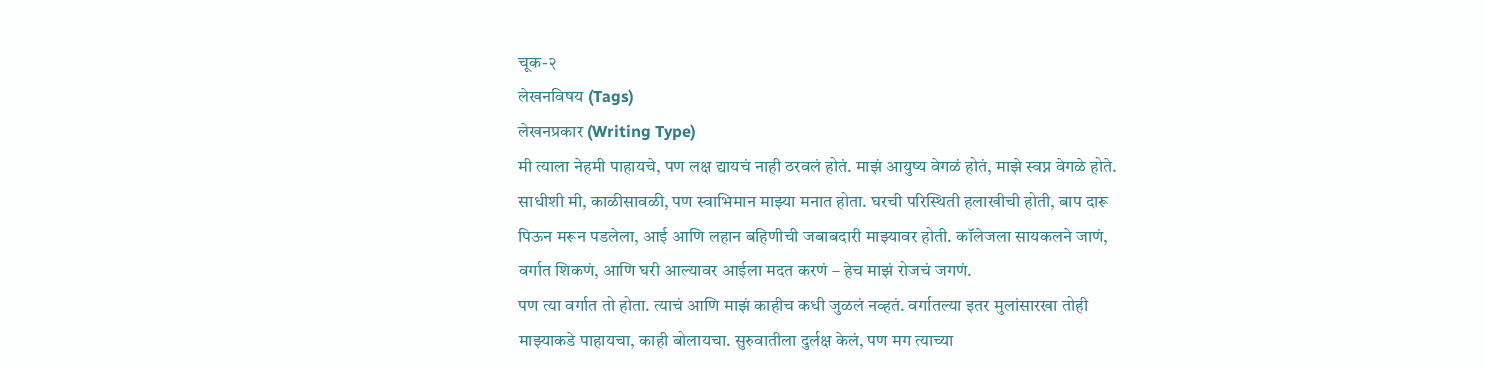चूक-२
लेखनविषय (Tags)
लेखनप्रकार (Writing Type)
मी त्याला नेहमी पाहायचे, पण लक्ष द्यायचं नाही ठरवलं होतं. माझं आयुष्य वेगळं होतं, माझे स्वप्न वेगळे होते. साधीशी मी, काळीसावळी, पण स्वाभिमान माझ्या मनात होता. घरची परिस्थिती हलाखीची होती, बाप दारू पिऊन मरून पडलेला, आई आणि लहान बहिणीची जबाबदारी माझ्यावर होती. कॉलेजला सायकलने जाणं, वर्गात शिकणं, आणि घरी आल्यावर आईला मदत करणं – हेच माझं रोजचं जगणं.
पण त्या वर्गात तो होता. त्याचं आणि माझं काहीच कधी जुळलं नव्हतं. वर्गातल्या इतर मुलांसारखा तोही माझ्याकडे पाहायचा, काही बोलायचा. सुरुवातीला दुर्लक्ष केलं, पण मग त्याच्या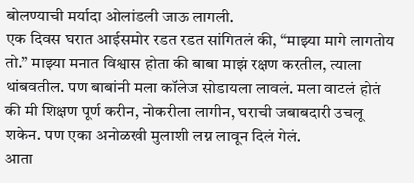बोलण्याची मर्यादा ओलांडली जाऊ लागली.
एक दिवस घरात आईसमोर रडत रडत सांगितलं की, “माझ्या मागे लागतोय तो.” माझ्या मनात विश्वास होता की बाबा माझं रक्षण करतील, त्याला थांबवतील. पण बाबांनी मला कॉलेज सोडायला लावलं. मला वाटलं होतं की मी शिक्षण पूर्ण करीन, नोकरीला लागीन, घराची जबाबदारी उचलू शकेन. पण एका अनोळखी मुलाशी लग्न लावून दिलं गेलं.
आता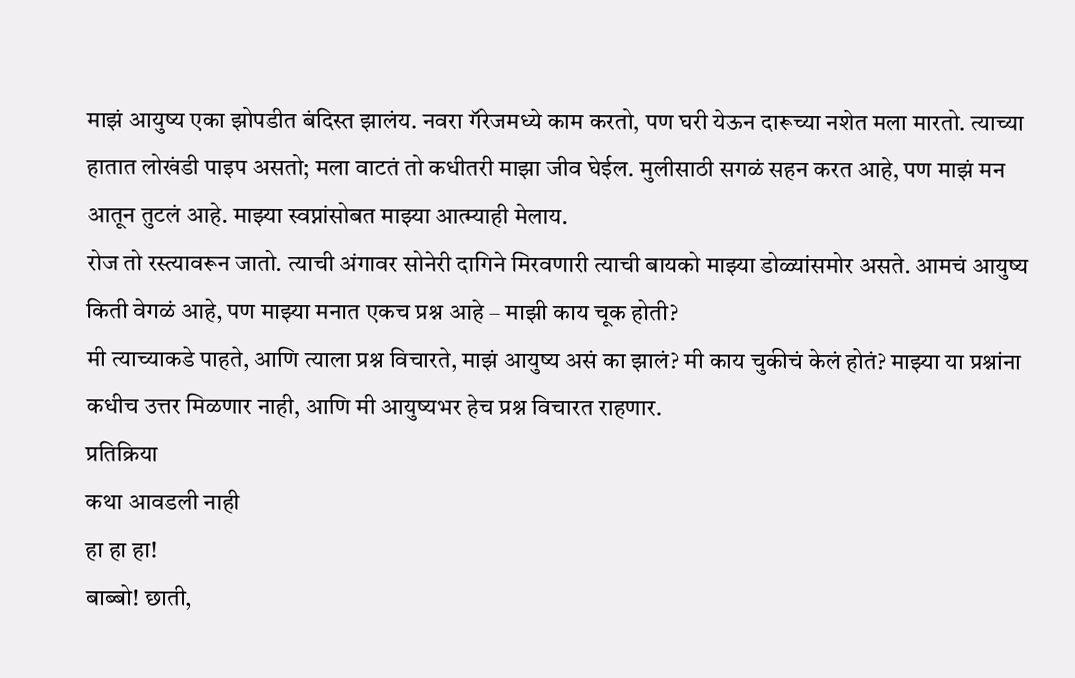माझं आयुष्य एका झोपडीत बंदिस्त झालंय. नवरा गॅरेजमध्ये काम करतो, पण घरी येऊन दारूच्या नशेत मला मारतो. त्याच्या हातात लोखंडी पाइप असतो; मला वाटतं तो कधीतरी माझा जीव घेईल. मुलीसाठी सगळं सहन करत आहे, पण माझं मन आतून तुटलं आहे. माझ्या स्वप्नांसोबत माझ्या आत्म्याही मेलाय.
रोज तो रस्त्यावरून जातो. त्याची अंगावर सोनेरी दागिने मिरवणारी त्याची बायको माझ्या डोळ्यांसमोर असते. आमचं आयुष्य किती वेगळं आहे, पण माझ्या मनात एकच प्रश्न आहे – माझी काय चूक होती?
मी त्याच्याकडे पाहते, आणि त्याला प्रश्न विचारते, माझं आयुष्य असं का झालं? मी काय चुकीचं केलं होतं? माझ्या या प्रश्नांना कधीच उत्तर मिळणार नाही, आणि मी आयुष्यभर हेच प्रश्न विचारत राहणार.
प्रतिक्रिया
कथा आवडली नाही
हा हा हा!
बाब्बो! छाती,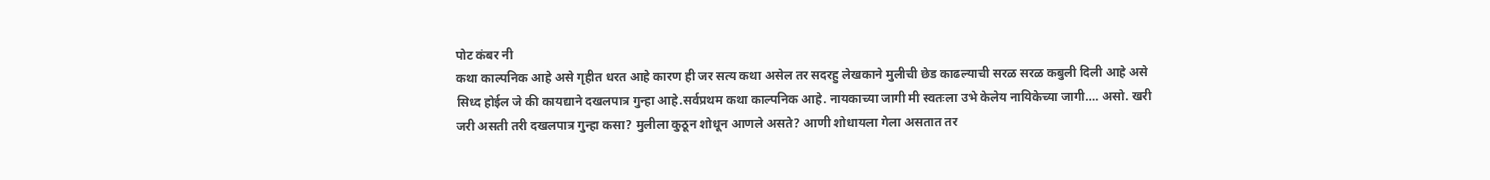पोट कंबर नी
कथा काल्पनिक आहे असे गृहीत धरत आहे कारण ही जर सत्य कथा असेल तर सदरहु लेखकाने मुलीची छेड काढल्याची सरळ सरळ कबुली दिली आहे असे सिध्द होईल जे की कायद्याने दखलपात्र गुन्हा आहे.सर्वप्रथम कथा काल्पनिक आहे. नायकाच्या जागी मी स्वतःला उभे केलेय नायिकेच्या जागी…. असो. खरी जरी असती तरी दखलपात्र गुन्हा कसा? मुलीला कुठून शोधून आणले असते? आणी शोधायला गेला असतात तर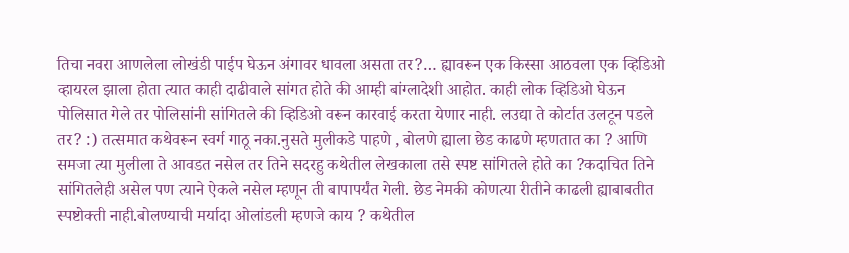तिचा नवरा आणलेला लोखंडी पाईप घेऊन अंगावर धावला असता तर?… ह्यावरून एक किस्सा आठवला एक व्हिडिओ व्हायरल झाला होता त्यात काही दाढीवाले सांगत होते की आम्ही बांग्लादेशी आहोत. काही लोक व्हिडिओ घेऊन पोलिसात गेले तर पोलिसांनी सांगितले की व्हिडिओ वरून कारवाई करता येणार नाही. लउद्या ते कोर्टात उलटून पडले तर? :) तत्समात कथेवरून स्वर्ग गाठू नका.नुसते मुलीकडे पाहणे , बोलणे ह्याला छेड काढणे म्हणतात का ? आणि समजा त्या मुलीला ते आवडत नसेल तर तिने सदरहु कथेतील लेखकाला तसे स्पष्ट सांगितले होते का ?कदाचित तिने सांगितलेही असेल पण त्याने ऐकले नसेल म्हणून ती बापापर्यंत गेली. छेड नेमकी कोणत्या रीतीने काढली ह्याबाबतीत स्पष्टोक्ती नाही.बोलण्याची मर्यादा ओलांडली म्हणजे काय ? कथेतील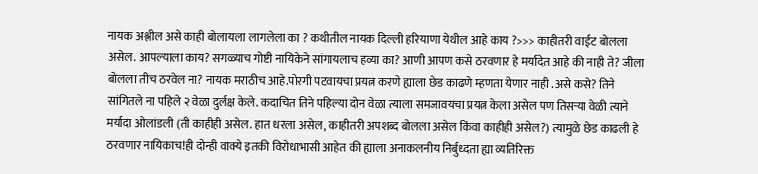नायक अश्लील असे काही बोलायला लागलेला का ? कथीतील नायक दिल्ली हरियाणा येथील आहे काय ?>>> काहीतरी वाईट बोलला असेल. आपल्याला काय? सगळ्याच गोष्टी नायिकेने सांगायलाच हव्या का? आणी आपण कसे ठरवणार हे मर्यादेत आहे की नाही ते? जीला बोलला तीच ठरवेल ना? नायक मराठीच आहे.पोरगी पटवायचा प्रयत्न करणे ह्याला छेड काढणे म्हणता येणार नाही .असे कसे? तिने सांगितले ना पहिले २ वेळा दुर्लक्ष केले. कदाचित तिने पहिल्या दोन वेळा त्याला समजावयचा प्रयत्न केला असेल पण तिसऱ्या वेळी त्याने मर्यादा ओलांडली (ती काहीही असेल. हात धरला असेल, काहीतरी अपशब्द बोलला असेल किंवा काहीही असेल?) त्यामुळे छेड काढली हे ठरवणार नायिकाच!ही दोन्ही वाक्ये इतकी विरोधाभासी आहेत की ह्याला अनाकलनीय निर्बुध्दता ह्या व्यतिरिक्त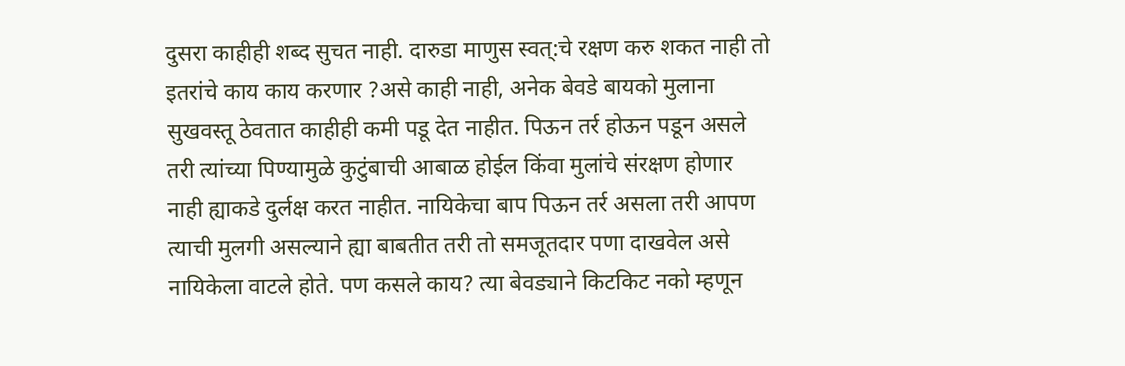दुसरा काहीही शब्द सुचत नाही. दारुडा माणुस स्वत्:चे रक्षण करु शकत नाही तो इतरांचे काय काय करणार ?असे काही नाही, अनेक बेवडे बायको मुलाना सुखवस्तू ठेवतात काहीही कमी पडू देत नाहीत. पिऊन तर्र होऊन पडून असले तरी त्यांच्या पिण्यामुळे कुटुंबाची आबाळ होईल किंवा मुलांचे संरक्षण होणार नाही ह्याकडे दुर्लक्ष करत नाहीत. नायिकेचा बाप पिऊन तर्र असला तरी आपण त्याची मुलगी असल्याने ह्या बाबतीत तरी तो समजूतदार पणा दाखवेल असे नायिकेला वाटले होते. पण कसले काय? त्या बेवड्याने किटकिट नको म्हणून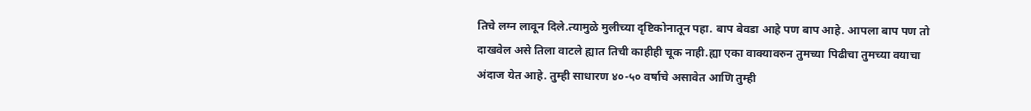तिचे लग्न लावून दिले.त्यामुळे मुलीच्या दृष्टिकोनातून पहा. बाप बेवडा आहे पण बाप आहे. आपला बाप पण तो दाखवेल असे तिला वाटले ह्यात तिची काहीही चूक नाही.ह्या एका वाक्यावरुन तुमच्या पिढीचा तुमच्या वयाचा अंदाज येत आहे. तुम्ही साधारण ४०-५० वर्षाचे असावेत आणि तुम्ही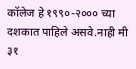कॉलेज हे १९९०-२००० च्या दशकात पाहिले असवे.नाही मी ३१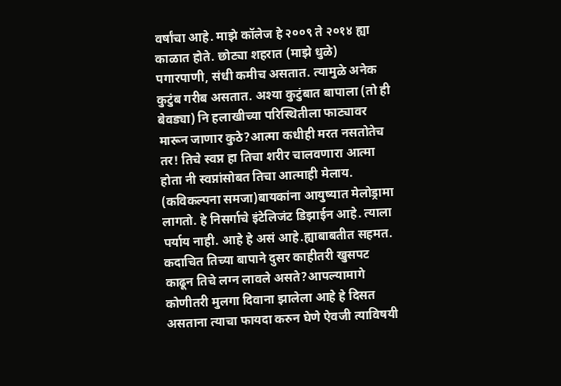वर्षांचा आहे. माझे कॉलेज हे २००९ ते २०१४ ह्या काळात होते. छोट्या शहरात (माझे धुळे) पगारपाणी, संधी कमीच असतात. त्यामुळे अनेक कुटुंब गरीब असतात. अश्या कुटुंबात बापाला (तो ही बेवड्या) नि हलाखीच्या परिस्थितीला फाट्यावर मारून जाणार कुठे?आत्मा कधीही मरत नसतोतेच तर! तिचे स्वप्न हा तिचा शरीर चालवणारा आत्मा होता नी स्वप्नांसोबत तिचा आत्माही मेलाय. (कविकल्पना समजा)बायकांना आयुष्यात मेलोड्रामा लागतो. हे निसर्गाचे इंटेलिजंट डिझाईन आहे. त्याला पर्याय नाही. आहे हे असं आहे.ह्याबाबतीत सहमत. कदाचित तिच्या बापाने दुसर काहीतरी खुसपट काढून तिचे लग्न लावले असते?आपल्यामागे कोणीतरी मुलगा दिवाना झालेला आहे हे दिसत असताना त्याचा फायदा करुन घेणे ऐवजी त्याविषयी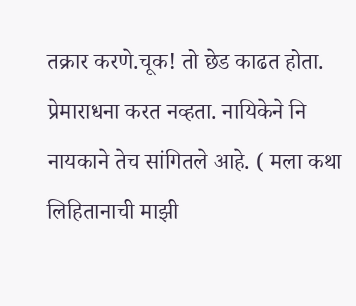तक्रार करणे.चूक! तो छेड काढत होता. प्रेमाराधना करत नव्हता. नायिकेने नि नायकाने तेच सांगितले आहे. ( मला कथा लिहितानाची माझी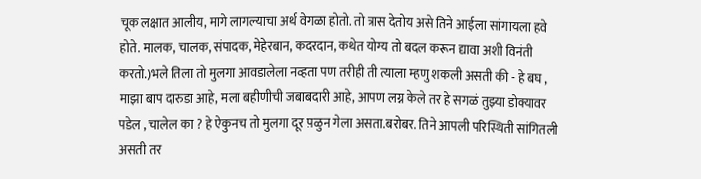चूक लक्षात आलीय, मागे लागल्याचा अर्थ वेगळा होतो. तो त्रास देतोय असे तिने आईला सांगायला हवे होते. मालक, चालक, संपादक, मेहेरबान, कदरदान, कथेत योग्य तो बदल करून द्यावा अशी विनंती करतो.)भले तिला तो मुलगा आवडालेला नव्हता पण तरीही ती त्याला म्हणु शकली असती की - हे बघ , माझा बाप दारुडा आहे, मला बहीणीची जबाबदारी आहे, आपण लग्न केले तर हे सगळं तुझ्या डोक्यावर पडेल , चालेल का ? हे ऐकुनच तो मुलगा दूर प़ळुन गेला असता.बरोबर. तिने आपली परिस्थिती सांगितली असती तर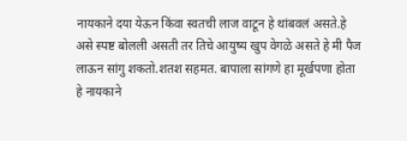नायकाने दया येऊन किंवा स्वतची लाज वाटून हे थांबवलं असते.हे असे स्पष्ट बोलली असती तर तिचे आयुष्य खुप वेगळे असते हे मी पैज लाऊन सांगु शकतो.शतश सहमत. बापाला सांगणे हा मूर्खपणा होता हे नायकाने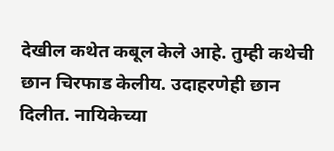देखील कथेत कबूल केले आहे. तुम्ही कथेची छान चिरफाड केलीय. उदाहरणेही छान दिलीत. नायिकेच्या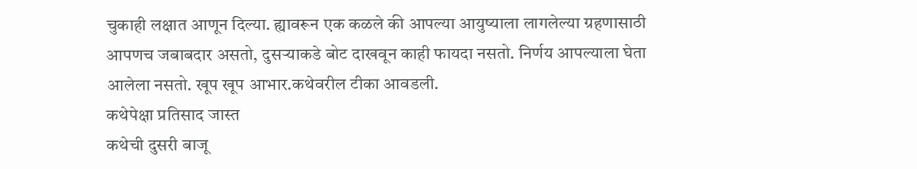चुकाही लक्षात आणून दिल्या. ह्यावरून एक कळले की आपल्या आयुष्याला लागलेल्या ग्रहणासाठी आपणच जबाबदार असतो, दुसऱ्याकडे बोट दाखवून काही फायदा नसतो. निर्णय आपल्याला घेता आलेला नसतो. खूप खूप आभार.कथेवरील टीका आवडली.
कथेपेक्षा प्रतिसाद जास्त
कथेची दुसरी बाजू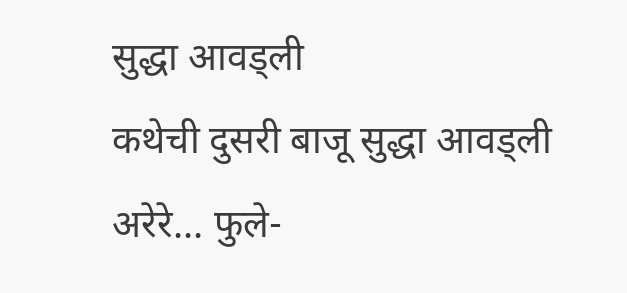सुद्धा आवड्ली
कथेची दुसरी बाजू सुद्धा आवड्ली
अरेरे... फुले-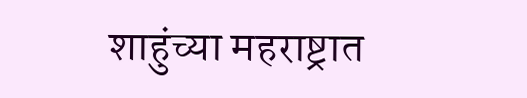शाहुंच्या महराष्ट्रात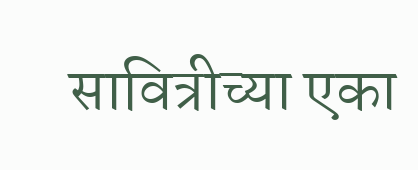सावित्रीच्या एका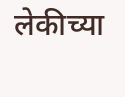लेकीच्या